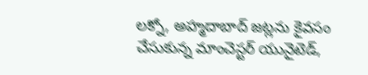లక్నో, అహ్మదాబాద్ జట్లను కైవసం చేసుకున్న మాంచెస్టర్ యునైటెడ్,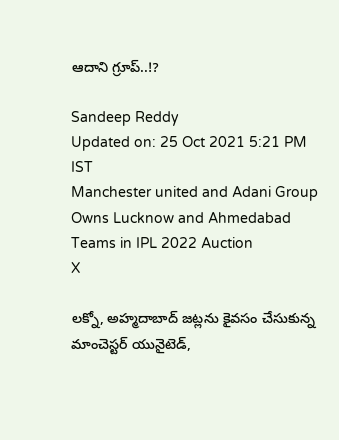ఆదాని గ్రూప్..!?

Sandeep Reddy
Updated on: 25 Oct 2021 5:21 PM IST
Manchester united and Adani Group Owns Lucknow and Ahmedabad Teams in IPL 2022 Auction
X

లక్నో, అహ్మదాబాద్ జట్లను కైవసం చేసుకున్న మాంచెస్టర్ యునైటెడ్,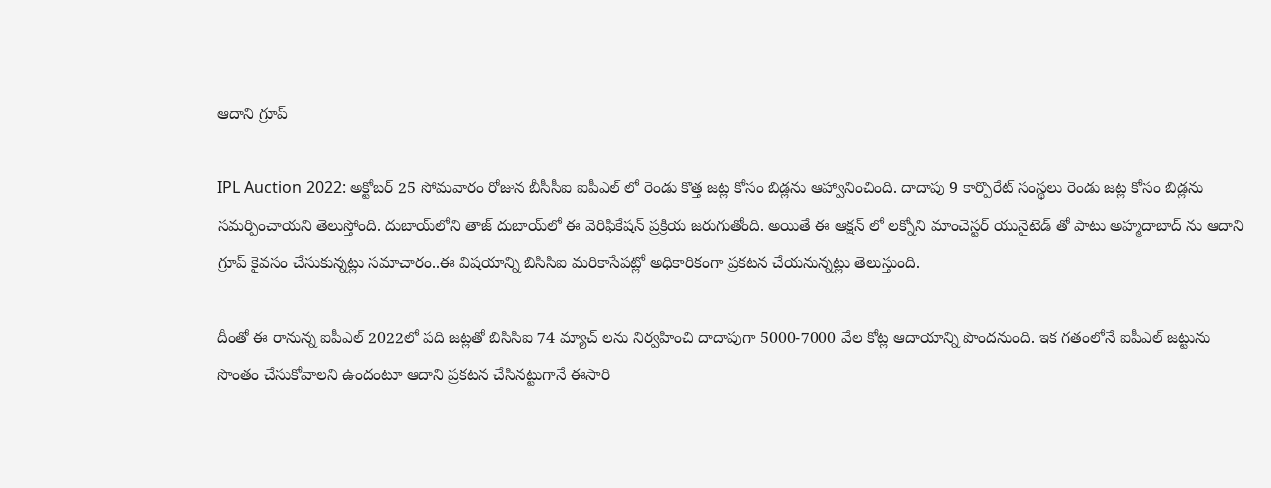ఆదాని గ్రూప్

IPL Auction 2022: అక్టోబర్ 25 సోమవారం రోజున బీసీసీఐ ఐపీఎల్ లో రెండు కొత్త జట్ల కోసం బిడ్లను ఆహ్వానించింది. దాదాపు 9 కార్పొరేట్ సంస్థలు రెండు జట్ల కోసం బిడ్లను సమర్పించాయని తెలుస్తోంది. దుబాయ్‌లోని తాజ్ దుబాయ్‌లో ఈ వెరిఫికేషన్ ప్రక్రియ జరుగుతోంది. అయితే ఈ ఆక్షన్ లో లక్నోని మాంచెస్టర్ యునైటెడ్ తో పాటు అహ్మదాబాద్ ను ఆదాని గ్రూప్ కైవసం చేసుకున్నట్లు సమాచారం..ఈ విషయాన్ని బిసిసిఐ మరికాసేపట్లో అధికారికంగా ప్రకటన చేయనున్నట్లు తెలుస్తుంది.

దీంతో ఈ రానున్న ఐపీఎల్ 2022లో పది జట్లతో బిసిసిఐ 74 మ్యాచ్ లను నిర్వహించి దాదాపుగా 5000-7000 వేల కోట్ల ఆదాయాన్ని పొందనుంది. ఇక గతంలోనే ఐపీఎల్ జట్టును సొంతం చేసుకోవాలని ఉందంటూ ఆదాని ప్రకటన చేసినట్టుగానే ఈసారి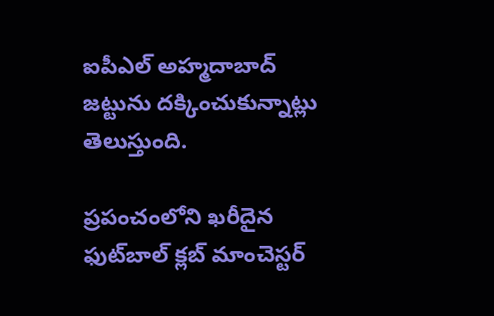ఐపీఎల్ అహ్మదాబాద్ జట్టును దక్కించుకున్నాట్లు తెలుస్తుంది.

ప్రపంచంలోని ఖరీదైన ఫుట్‌బాల్ క్లబ్ మాంచెస్టర్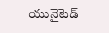యునైటెడ్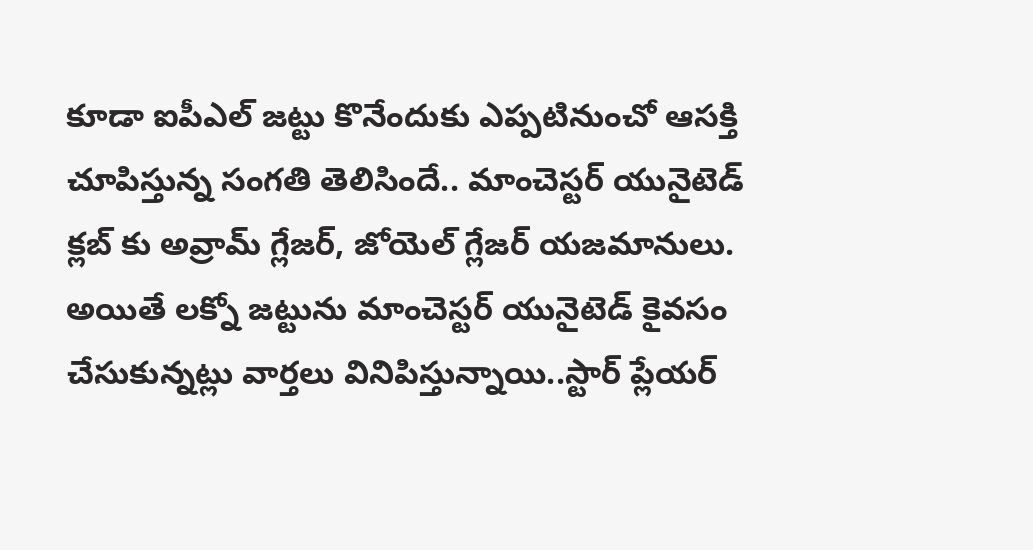కూడా ఐపీఎల్ జట్టు కొనేందుకు ఎప్పటినుంచో ఆసక్తి చూపిస్తున్న సంగతి తెలిసిందే.. మాంచెస్టర్ యునైటెడ్ క్లబ్ కు అవ్రామ్ గ్లేజర్, జోయెల్ గ్లేజర్ యజమానులు. అయితే లక్నో జట్టును మాంచెస్టర్ యునైటెడ్ కైవసం చేసుకున్నట్లు వార్తలు వినిపిస్తున్నాయి..స్టార్ ప్లేయర్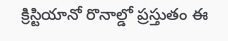క్రిస్టియానో రొనాల్డో ప్రస్తుతం ఈ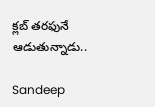క్లబ్ తరఫునే ఆడుతున్నాడు..

Sandeep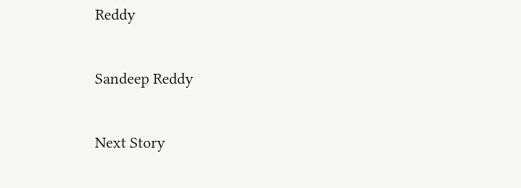Reddy

Sandeep Reddy

Next Story